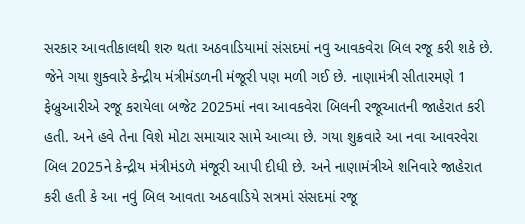સરકાર આવતીકાલથી શરુ થતા અઠવાડિયામાં સંસદમાં નવુ આવકવેરા બિલ રજૂ કરી શકે છે. જેને ગયા શુક્વારે કેન્દ્રીય મંત્રીમંડળની મંજૂરી પણ મળી ગઈ છે. નાણામંત્રી સીતારમણે 1 ફેબ્રુઆરીએ રજૂ કરાયેલા બજેટ 2025માં નવા આવકવેરા બિલની રજૂઆતની જાહેરાત કરી હતી. અને હવે તેના વિશે મોટા સમાચાર સામે આવ્યા છે. ગયા શુક્રવારે આ નવા આવરવેરા બિલ 2025ને કેન્દ્રીય મંત્રીમંડળે મંજૂરી આપી દીધી છે. અને નાણામંત્રીએ શનિવારે જાહેરાત કરી હતી કે આ નવું બિલ આવતા અઠવાડિયે સત્રમાં સંસદમાં રજૂ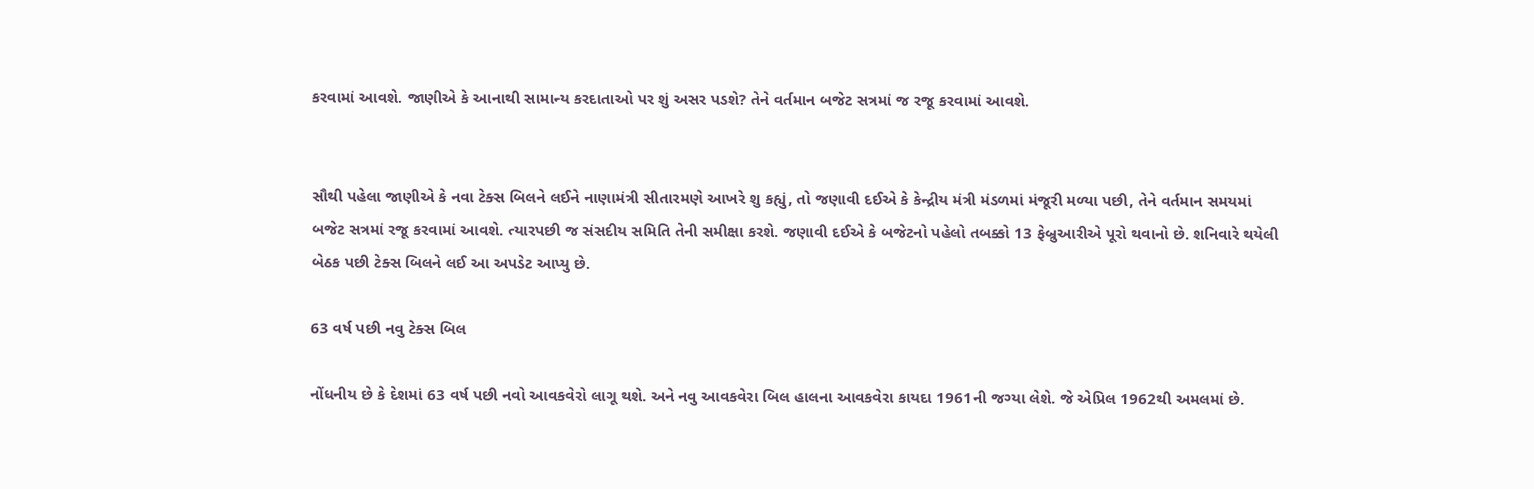કરવામાં આવશે. જાણીએ કે આનાથી સામાન્ય કરદાતાઓ પર શું અસર પડશે? તેને વર્તમાન બજેટ સત્રમાં જ રજૂ કરવામાં આવશે.


સૌથી પહેલા જાણીએ કે નવા ટેક્સ બિલને લઈને નાણામંત્રી સીતારમણે આખરે શુ કહ્યું, તો જણાવી દઈએ કે કેન્દ્રીય મંત્રી મંડળમાં મંજૂરી મળ્યા પછી, તેને વર્તમાન સમયમાં બજેટ સત્રમાં રજૂ કરવામાં આવશે. ત્યારપછી જ સંસદીય સમિતિ તેની સમીક્ષા કરશે. જણાવી દઈએ કે બજેટનો પહેલો તબક્કો 13 ફેબ્રુઆરીએ પૂરો થવાનો છે. શનિવારે થયેલી બેઠક પછી ટેક્સ બિલને લઈ આ અપડેટ આપ્યુ છે.

63 વર્ષ પછી નવુ ટેક્સ બિલ

નોંધનીય છે કે દેશમાં 63 વર્ષ પછી નવો આવકવેરો લાગૂ થશે. અને નવુ આવકવેરા બિલ હાલના આવકવેરા કાયદા 1961ની જગ્યા લેશે. જે એપ્રિલ 1962થી અમલમાં છે.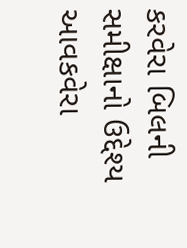કરવેરા બિલની સમીક્ષાનો ઉદ્દેશ્ય આવકવેરા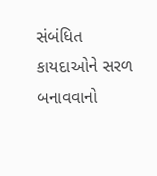સંબંધિત કાયદાઓને સરળ બનાવવાનો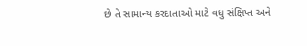છે તે સામાન્ય કરદાતાઓ માટે વધુ સંક્ષિપ્ત અને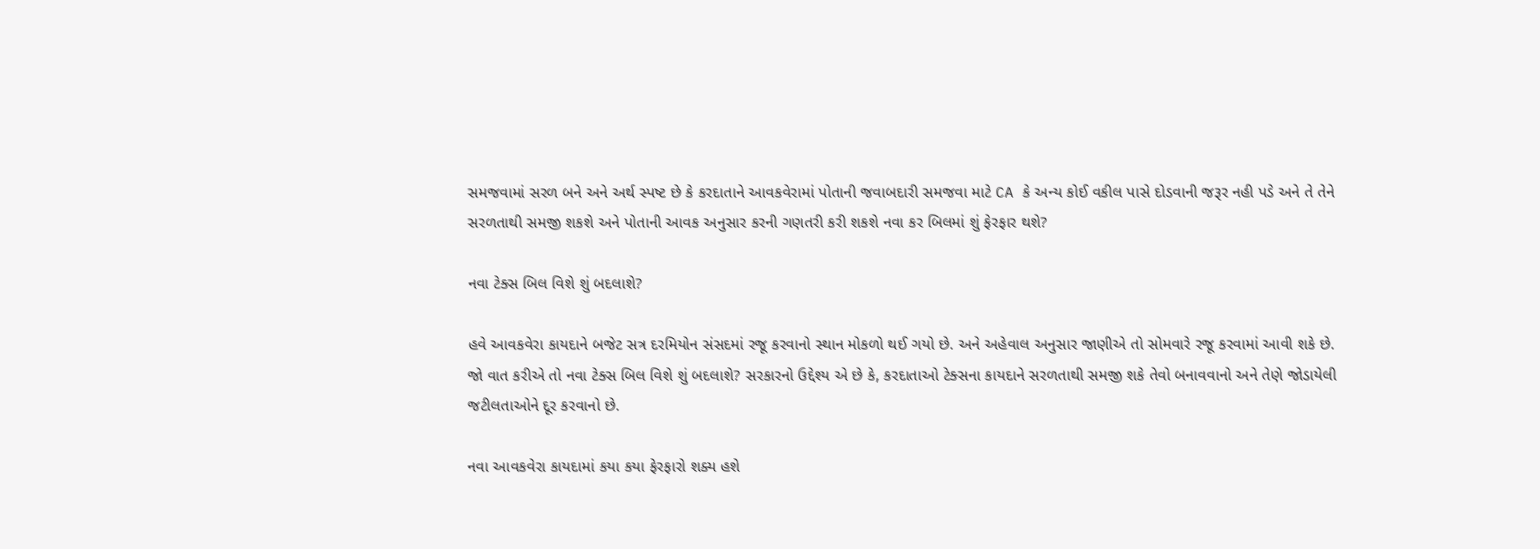સમજવામાં સરળ બને અને અર્થ સ્પષ્ટ છે કે કરદાતાને આવકવેરામાં પોતાની જવાબદારી સમજવા માટે CA કે અન્ય કોઈ વકીલ પાસે દોડવાની જરૂર નહી પડે અને તે તેને સરળતાથી સમજી શકશે અને પોતાની આવક અનુસાર કરની ગણતરી કરી શકશે નવા કર બિલમાં શું ફેરફાર થશે?

નવા ટેક્સ બિલ વિશે શું બદલાશે?

હવે આવકવેરા કાયદાને બજેટ સત્ર દરમિયોન સંસદમાં રજૂ કરવાનો સ્થાન મોકળો થઈ ગયો છે. અને અહેવાલ અનુસાર જાણીએ તો સોમવારે રજૂ કરવામાં આવી શકે છે. જો વાત કરીએ તો નવા ટેક્સ બિલ વિશે શું બદલાશે? સરકારનો ઉદ્દેશ્ય એ છે કે, કરદાતાઓ ટેક્સના કાયદાને સરળતાથી સમજી શકે તેવો બનાવવાનો અને તેણે જોડાયેલી જટીલતાઓને દૂર કરવાનો છે.

નવા આવકવેરા કાયદામાં કયા કયા ફેરફારો શક્ય હશે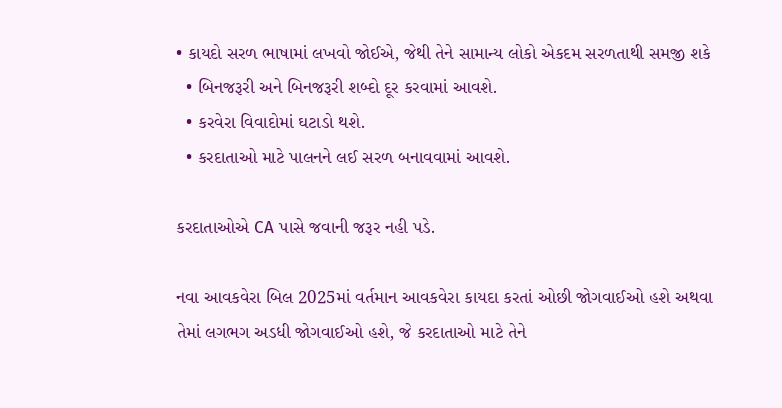• કાયદો સરળ ભાષામાં લખવો જોઈએ, જેથી તેને સામાન્ય લોકો એકદમ સરળતાથી સમજી શકે
  • બિનજરૂરી અને બિનજરૂરી શબ્દો દૂર કરવામાં આવશે.
  • કરવેરા વિવાદોમાં ઘટાડો થશે.
  • કરદાતાઓ માટે પાલનને લઈ સરળ બનાવવામાં આવશે.

કરદાતાઓએ CA પાસે જવાની જરૂર નહી પડે.

નવા આવકવેરા બિલ 2025માં વર્તમાન આવકવેરા કાયદા કરતાં ઓછી જોગવાઈઓ હશે અથવા તેમાં લગભગ અડધી જોગવાઈઓ હશે, જે કરદાતાઓ માટે તેને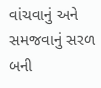વાંચવાનું અને સમજવાનું સરળ બની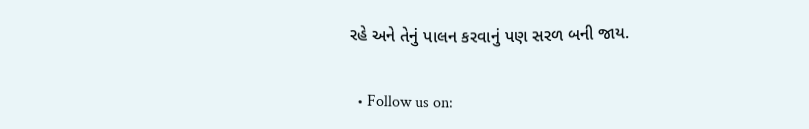રહે અને તેનું પાલન કરવાનું પણ સરળ બની જાય.

  • Follow us on: